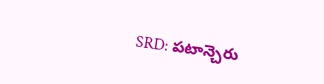SRD: పటాన్చెరు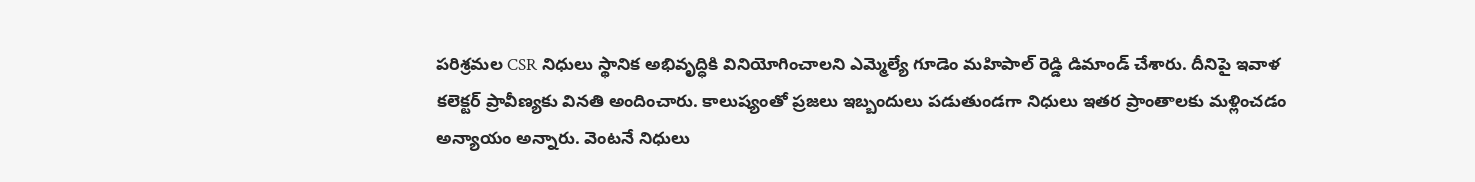పరిశ్రమల CSR నిధులు స్థానిక అభివృద్ధికి వినియోగించాలని ఎమ్మెల్యే గూడెం మహిపాల్ రెడ్డి డిమాండ్ చేశారు. దీనిపై ఇవాళ కలెక్టర్ ప్రావీణ్యకు వినతి అందించారు. కాలుష్యంతో ప్రజలు ఇబ్బందులు పడుతుండగా నిధులు ఇతర ప్రాంతాలకు మళ్లించడం అన్యాయం అన్నారు. వెంటనే నిధులు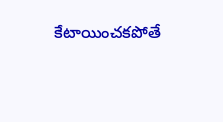కేటాయించకపోతే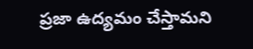ప్రజా ఉద్యమం చేస్తామని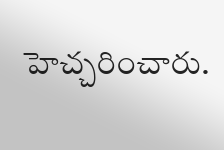హెచ్చరించారు.